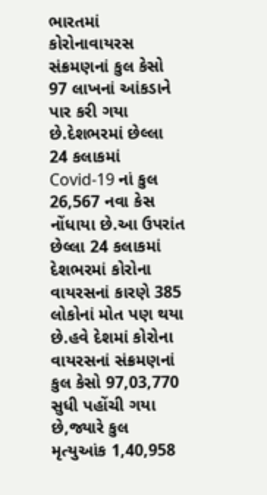ભારતમાં કોરોનાવાયરસ સંક્રમણનાં કુલ કેસો 97 લાખનાં આંકડાને પાર કરી ગયા છે.દેશભરમાં છેલ્લા 24 કલાકમાં Covid-19 નાં કુલ 26,567 નવા કેસ નોંધાયા છે.આ ઉપરાંત છેલ્લા 24 કલાકમાં દેશભરમાં કોરોના વાયરસનાં કારણે 385 લોકોનાં મોત પણ થયા છે.હવે દેશમાં કોરોના વાયરસનાં સંક્રમણનાં કુલ કેસો 97,03,770 સુધી પહોંચી ગયા છે,જ્યારે કુલ મૃત્યુઆંક 1,40,958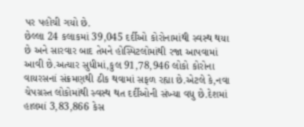પર પહોંચી ગયો છે.
છેલ્લા 24 કલાકમાં 39,045 દર્દીઓ કોરોનામાંથી સ્વસ્થ થયા છે અને સારવાર બાદ તેમને હોસ્પિટલોમાંથી રજા આપવામાં આવી છે.અત્યાર સુધીમાં,કુલ 91,78,946 લોકો કોરોના વાયરસનાં સંક્રમણથી ઠીક થવામાં સફળ રહ્યા છે.એટલે કે,નવા ચેપગ્રસ્ત લોકોમાંથી સ્વસ્થ થત દર્દીઓની સંખ્યા વધુ છે.દેશમાં હાલમાં 3,83,866 કેસ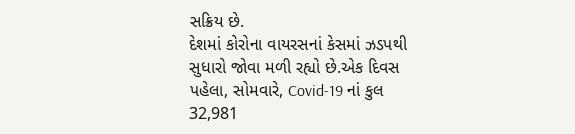સક્રિય છે.
દેશમાં કોરોના વાયરસનાં કેસમાં ઝડપથી સુધારો જોવા મળી રહ્યો છે.એક દિવસ પહેલા, સોમવારે, Covid-19 નાં કુલ 32,981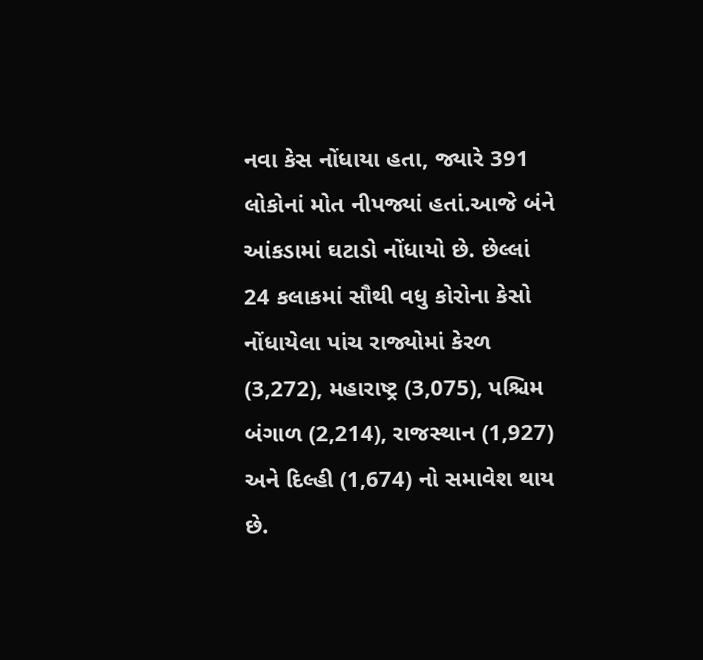નવા કેસ નોંધાયા હતા, જ્યારે 391 લોકોનાં મોત નીપજ્યાં હતાં.આજે બંને આંકડામાં ઘટાડો નોંધાયો છે. છેલ્લાં 24 કલાકમાં સૌથી વધુ કોરોના કેસો નોંધાયેલા પાંચ રાજ્યોમાં કેરળ (3,272), મહારાષ્ટ્ર (3,075), પશ્ચિમ બંગાળ (2,214), રાજસ્થાન (1,927) અને દિલ્હી (1,674) નો સમાવેશ થાય છે.